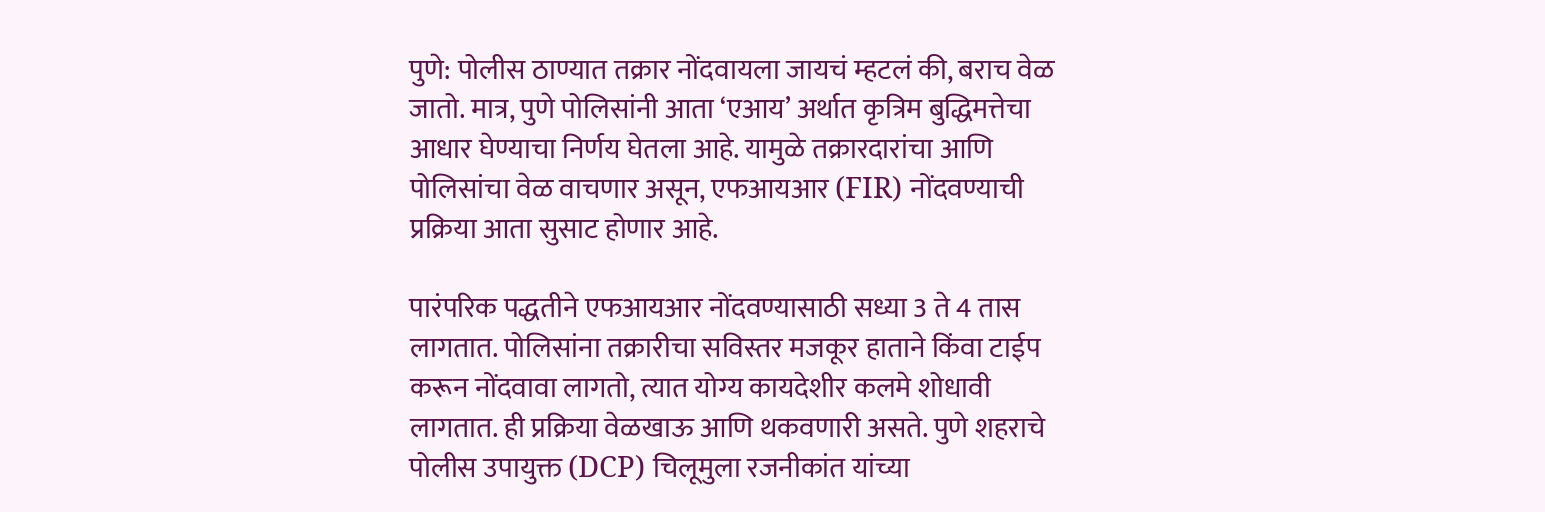पुणे: पोलीस ठाण्यात तक्रार नोंदवायला जायचं म्हटलं की, बराच वेळ जातो. मात्र, पुणे पोलिसांनी आता ‘एआय’ अर्थात कृत्रिम बुद्धिमत्तेचा आधार घेण्याचा निर्णय घेतला आहे. यामुळे तक्रारदारांचा आणि पोलिसांचा वेळ वाचणार असून, एफआयआर (FIR) नोंदवण्याची प्रक्रिया आता सुसाट होणार आहे.

पारंपरिक पद्धतीने एफआयआर नोंदवण्यासाठी सध्या 3 ते 4 तास लागतात. पोलिसांना तक्रारीचा सविस्तर मजकूर हाताने किंवा टाईप करून नोंदवावा लागतो, त्यात योग्य कायदेशीर कलमे शोधावी लागतात. ही प्रक्रिया वेळखाऊ आणि थकवणारी असते. पुणे शहराचे पोलीस उपायुक्त (DCP) चिलूमुला रजनीकांत यांच्या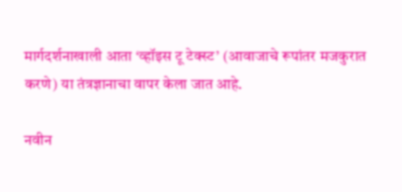मार्गदर्शनाखाली आता ‘व्हॉइस टू टेक्स्ट’ (आवाजाचे रूपांतर मजकुरात करणे) या तंत्रज्ञानाचा वापर केला जात आहे.

नवीन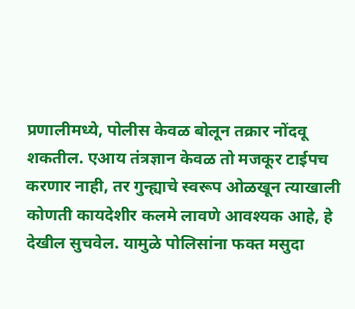प्रणालीमध्ये, पोलीस केवळ बोलून तक्रार नोंदवू शकतील. एआय तंत्रज्ञान केवळ तो मजकूर टाईपच करणार नाही, तर गुन्ह्याचे स्वरूप ओळखून त्याखाली कोणती कायदेशीर कलमे लावणे आवश्यक आहे, हे देखील सुचवेल. यामुळे पोलिसांना फक्त मसुदा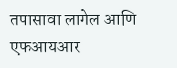तपासावा लागेल आणि एफआयआर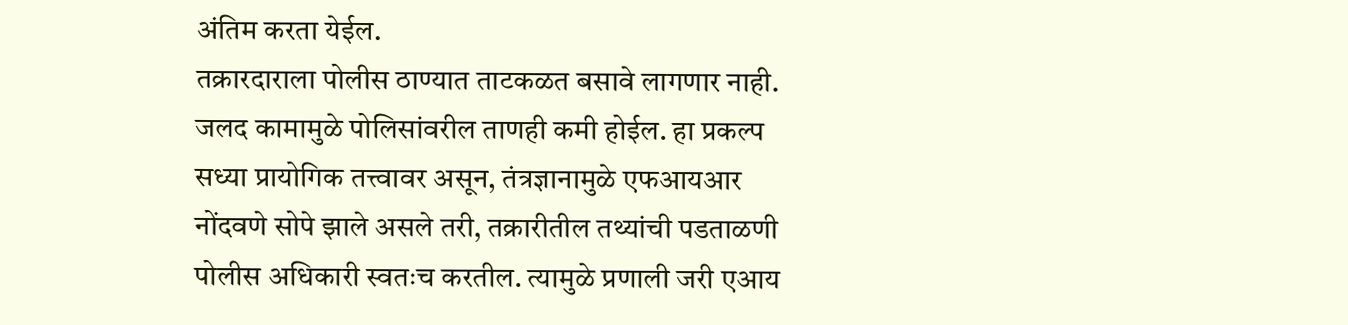अंतिम करता येईल.
तक्रारदाराला पोलीस ठाण्यात ताटकळत बसावे लागणार नाही. जलद कामामुळे पोलिसांवरील ताणही कमी होईल. हा प्रकल्प सध्या प्रायोगिक तत्त्वावर असून, तंत्रज्ञानामुळे एफआयआर नोंदवणे सोपे झाले असले तरी, तक्रारीतील तथ्यांची पडताळणी पोलीस अधिकारी स्वतःच करतील. त्यामुळे प्रणाली जरी एआय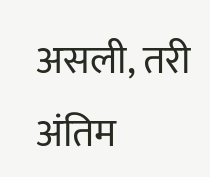असली, तरी अंतिम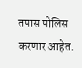तपास पोलिस करणार आहेत.